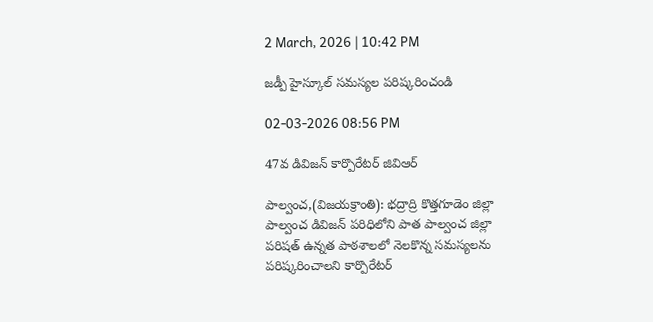2 March, 2026 | 10:42 PM

జడ్పీ హైస్కూల్ సమస్యల పరిష్కరించండి

02-03-2026 08:56 PM

47వ డివిజన్ కార్పొరేటర్ జివిఆర్

పాల్వంచ,(విజయక్రాంతి): భద్రాద్రి కొత్తగూడెం జిల్లా పాల్వంచ డివిజన్ పరిధిలోని పాత పాల్వంచ జిల్లా పరిషత్ ఉన్నత పాఠశాలలో నెలకొన్న సమస్యలను పరిష్కరించాలని కార్పొరేటర్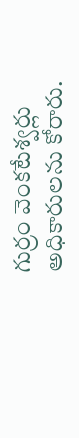గుర్రం వెంకటేశ్వర్లు అధికారులను కోరారు.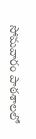సోమవారం పాఠశాలలో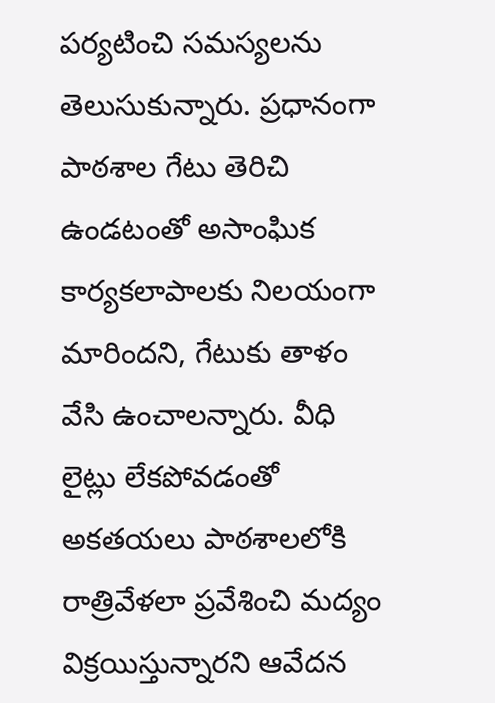పర్యటించి సమస్యలను తెలుసుకున్నారు. ప్రధానంగా పాఠశాల గేటు తెరిచి ఉండటంతో అసాంఘిక కార్యకలాపాలకు నిలయంగా మారిందని, గేటుకు తాళం వేసి ఉంచాలన్నారు. వీధి లైట్లు లేకపోవడంతో అకతయలు పాఠశాలలోకి రాత్రివేళలా ప్రవేశించి మద్యం విక్రయిస్తున్నారని ఆవేదన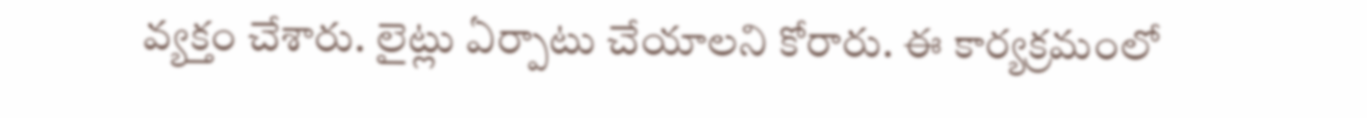వ్యక్తం చేశారు. లైట్లు ఏర్పాటు చేయాలని కోరారు. ఈ కార్యక్రమంలో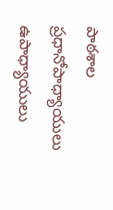పాఠశాల ప్రధానోపాధ్యాయులు ఉపాధ్యాయులు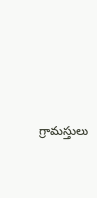గ్రామస్తులు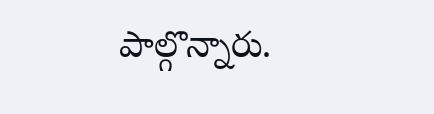పాల్గొన్నారు.